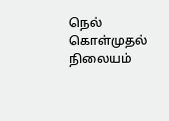நெல் கொள்முதல் நிலையம்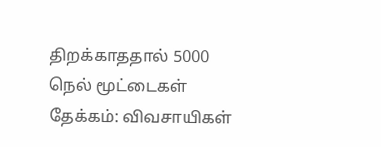திறக்காததால் 5000 நெல் மூட்டைகள் தேக்கம்: விவசாயிகள்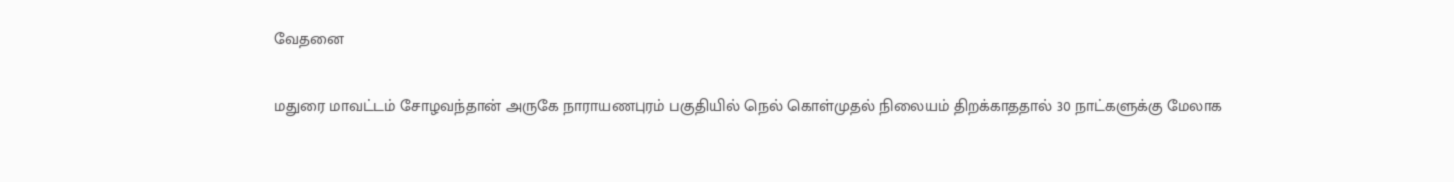வேதனை

மதுரை மாவட்டம் சோழவந்தான் அருகே நாராயணபுரம் பகுதியில் நெல் கொள்முதல் நிலையம் திறக்காததால் 30 நாட்களுக்கு மேலாக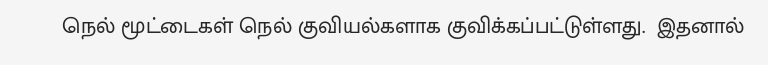நெல் மூட்டைகள் நெல் குவியல்களாக குவிக்கப்பட்டுள்ளது.  இதனால்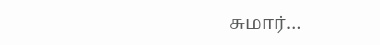சுமார்…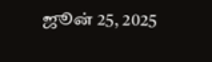ஜூன் 25, 2025